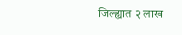जिल्ह्यात २ लाख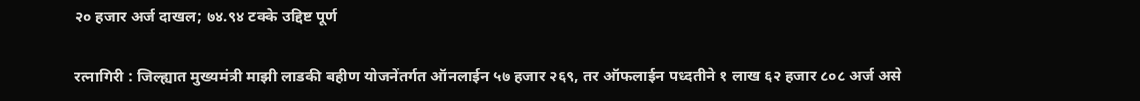२० हजार अर्ज दाखल; ७४.९४ टक्के उद्दिष्ट पूर्ण

रत्नागिरी : जिल्ह्यात मुख्यमंत्री माझी लाडकी बहीण योजनेंतर्गत ऑनलाईन ५७ हजार २६९, तर ऑफलाईन पध्दतीने १ लाख ६२ हजार ८०८ अर्ज असे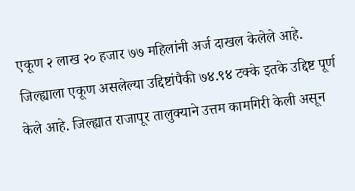एकूण २ लाख २० हजार ७७ महिलांनी अर्ज दाखल केलेले आहे. जिल्ह्याला एकूण असलेल्या उद्दिष्टांपैकी ७४.९४ टक्के इतके उद्दिष्ट पूर्ण केले आहे. जिल्ह्यात राजापूर तालुक्याने उत्तम कामगिरी केली असून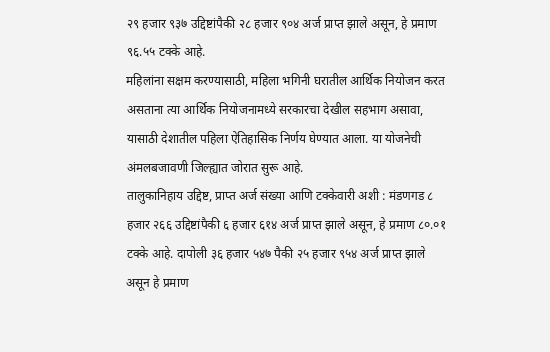२९ हजार ९३७ उद्दिष्टांपैकी २८ हजार ९०४ अर्ज प्राप्त झाले असून, हे प्रमाण ९६.५५ टक्के आहे.
महिलांना सक्षम करण्यासाठी, महिला भगिनी घरातील आर्थिक नियोजन करत असताना त्या आर्थिक नियोजनामध्ये सरकारचा देखील सहभाग असावा, यासाठी देशातील पहिला ऐतिहासिक निर्णय घेण्यात आला. या योजनेची अंमलबजावणी जिल्ह्यात जोरात सुरू आहे.
तालुकानिहाय उद्दिष्ट, प्राप्त अर्ज संख्या आणि टक्केवारी अशी : मंडणगड ८ हजार २६६ उद्दिष्टांपैकी ६ हजार ६१४ अर्ज प्राप्त झाले असून, हे प्रमाण ८०.०१ टक्के आहे. दापोली ३६ हजार ५४७ पैकी २५ हजार ९५४ अर्ज प्राप्त झाले असून हे प्रमाण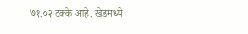७१.०२ टक्के आहे. खेडमध्ये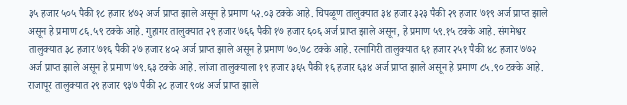३५ हजार ५०५ पैकी १८ हजार ४७२ अर्ज प्राप्त झाले असून हे प्रमाण ५२.०३ टक्के आहे. चिपळूण तालुक्यात ३४ हजार ३२३ पैकी २९ हजार ७१९ अर्ज प्राप्त झाले असून हे प्रमाण ८६.५९ टक्के आहे. गुहागर तालुक्यात २९ हजार ७६६ पैकी १७ हजार ६०६ अर्ज प्राप्त झाले असून, हे प्रमाण ५९.१५ टक्के आहे. संगमेश्वर तालुक्यात ३८ हजार ७१६ पैकी २७ हजार ४०२ अर्ज प्राप्त झाले असून हे प्रमाण ७०.७८ टक्के आहे. रत्नागिरी तालुक्यात ६१ हजार २५१ पैकी ४८ हजार ७७२ अर्ज प्राप्त झाले असून हे प्रमाण ७९.६३ टक्के आहे. लांजा तालुक्याला १९ हजार ३६५ पैकी १६ हजार ६३४ अर्ज प्राप्त झाले असून हे प्रमाण ८५.९० टक्के आहे. राजापूर तालुक्यात २९ हजार ९३७ पैकी २८ हजार ९०४ अर्ज प्राप्त झाले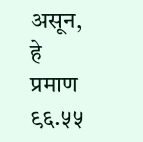असून, हे प्रमाण ९६.५५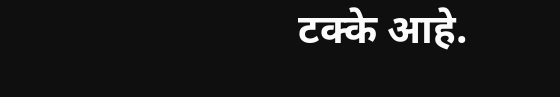टक्के आहे.